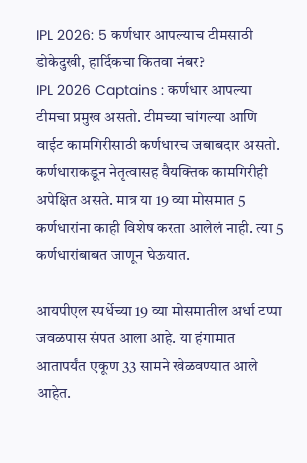IPL 2026: 5 कर्णधार आपल्याच टीमसाठी डोकेदुखी, हार्दिकचा कितवा नंबर?
IPL 2026 Captains : कर्णधार आपल्या टीमचा प्रमुख असतो. टीमच्या चांगल्या आणि वाईट कामगिरीसाठी कर्णधारच जबाबदार असतो. कर्णधाराकडून नेतृत्वासह वैयक्तिक कामगिरीही अपेक्षित असते. मात्र या 19 व्या मोसमात 5 कर्णधारांना काही विशेष करता आलेलं नाही. त्या 5 कर्णधारांबाबत जाणून घेऊयात.

आयपीएल स्पर्धेच्या 19 व्या मोसमातील अर्धा टप्पा जवळपास संपत आला आहे. या हंगामात आतापर्यंत एकूण 33 सामने खेळवण्यात आले आहेत.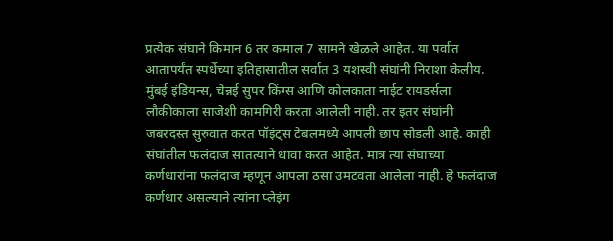प्रत्येक संघाने किमान 6 तर कमाल 7 सामने खेळले आहेत. या पर्वात आतापर्यंत स्पर्धेच्या इतिहासातील सर्वात 3 यशस्वी संघांनी निराशा केलीय. मुंबई इंडियन्स, चेन्नई सुपर किंग्स आणि कोलकाता नाईट रायडर्सला लौकीकाला साजेशी कामगिरी करता आलेली नाही. तर इतर संघांनी जबरदस्त सुरुवात करत पॉइंट्स टेबलमध्ये आपली छाप सोडली आहे. काही संघांतील फलंदाज सातत्याने धावा करत आहेत. मात्र त्या संघाच्या कर्णधारांना फलंदाज म्हणून आपला ठसा उमटवता आलेला नाही. हे फलंदाज कर्णधार असल्याने त्यांना प्लेइंग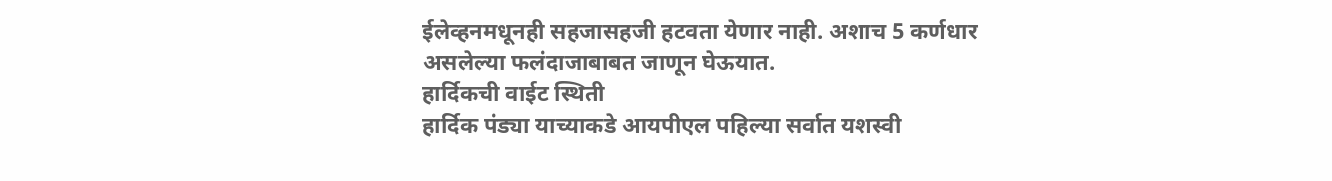ईलेव्हनमधूनही सहजासहजी हटवता येणार नाही. अशाच 5 कर्णधार असलेल्या फलंदाजाबाबत जाणून घेऊयात.
हार्दिकची वाईट स्थिती
हार्दिक पंड्या याच्याकडे आयपीएल पहिल्या सर्वात यशस्वी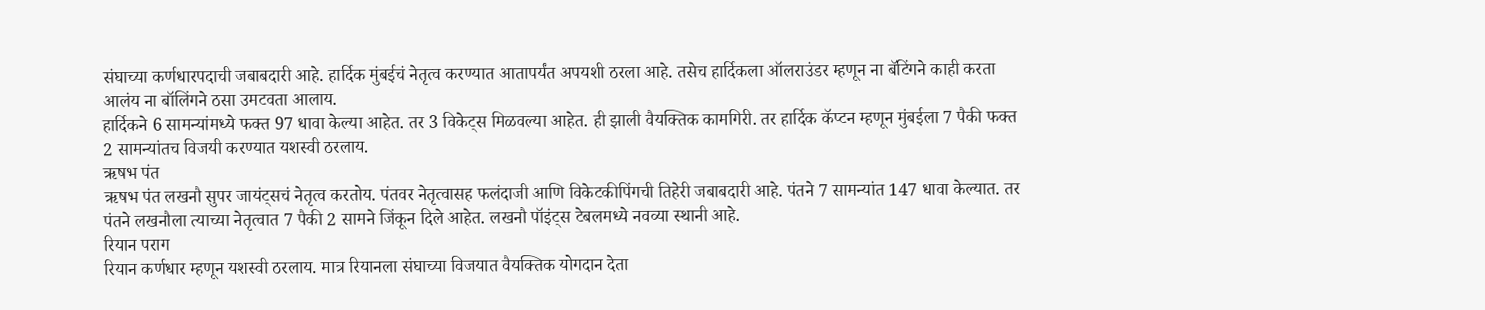संघाच्या कर्णधारपदाची जबाबदारी आहे. हार्दिक मुंबईचं नेतृत्व करण्यात आतापर्यंत अपयशी ठरला आहे. तसेच हार्दिकला ऑलराउंडर म्हणून ना बॅटिंगने काही करता आलंय ना बॉलिंगने ठसा उमटवता आलाय.
हार्दिकने 6 सामन्यांमध्ये फक्त 97 धावा केल्या आहेत. तर 3 विकेट्स मिळवल्या आहेत. ही झाली वैयक्तिक कामगिरी. तर हार्दिक कॅप्टन म्हणून मुंबईला 7 पैकी फक्त 2 सामन्यांतच विजयी करण्यात यशस्वी ठरलाय.
ऋषभ पंत
ऋषभ पंत लखनौ सुपर जायंट्सचं नेतृत्व करतोय. पंतवर नेतृत्वासह फलंदाजी आणि विकेटकीपिंगची तिहेरी जबाबदारी आहे. पंतने 7 सामन्यांत 147 धावा केल्यात. तर पंतने लखनौला त्याच्या नेतृत्वात 7 पैकी 2 सामने जिंकून दिले आहेत. लखनौ पॉइंट्स टेबलमध्ये नवव्या स्थानी आहे.
रियान पराग
रियान कर्णधार म्हणून यशस्वी ठरलाय. मात्र रियानला संघाच्या विजयात वैयक्तिक योगदान देता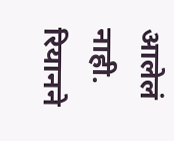आलेलं नाही. रियानने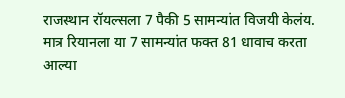राजस्थान रॉयल्सला 7 पैकी 5 सामन्यांत विजयी केलंय. मात्र रियानला या 7 सामन्यांत फक्त 81 धावाच करता आल्या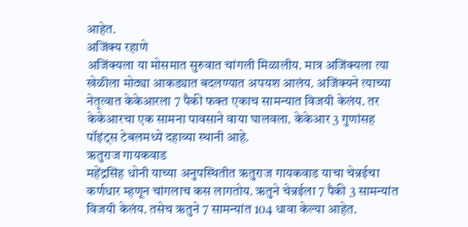आहेत.
अजिंक्य रहाणे
अजिंक्यला या मोसमात सुरुवात चांगली मिळालीय. मात्र अजिंक्यला त्या खेळीला मोठ्या आकड्यात बदलण्यात अपयश आलंय. अजिंक्यने त्याच्या नेतृत्वात केकेआरला 7 पैकी फक्त एकाच सामन्यात विजयी केलंय. तर केकेआरचा एक सामना पावसाने वाया घालवला. केकेआर 3 गुणांसह पॉइंट्स टेबलमध्ये दहाव्या स्थानी आहे.
ऋतुराज गायकवाड
महेंद्रसिंह धोनी याच्या अनुपस्थितीत ऋतुराज गायकवाड याचा चेन्नईचा कर्णधार म्हणून चांगलाच कस लागतोय. ऋतुने चेन्नईला 7 पैकी 3 सामन्यांत विजयी केलंय. तसेच ऋतुने 7 सामन्यांत 104 धावा केल्या आहेत.